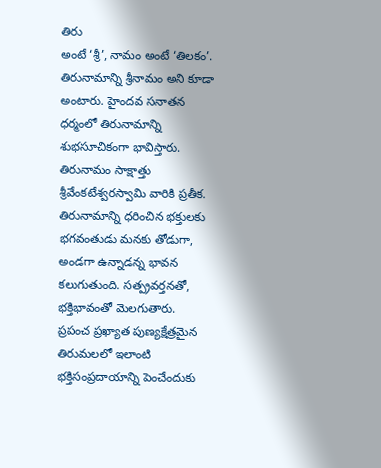తిరు
అంటే ‘శ్రీ’, నామం అంటే ‘తిలకం’. తిరునామాన్ని శ్రీనామం అని కూడా అంటారు. హైందవ సనాతన ధర్మంలో తిరునామాన్ని శుభసూచికంగా భావిస్తారు. తిరునామం సాక్షాత్తు శ్రీవేంకటేశ్వరస్వామి వారికి ప్రతీక.
తిరునామాన్ని ధరించిన భక్తులకు భగవంతుడు మనకు తోడుగా, అండగా ఉన్నాడన్న భావన కలుగుతుంది. సత్ప్రవర్తనతో, భక్తిభావంతో మెలగుతారు.
ప్రపంచ ప్రఖ్యాత పుణ్యక్షేత్రమైన తిరుమలలో ఇలాంటి భక్తిసంప్రదాయాన్ని పెంచేందుకు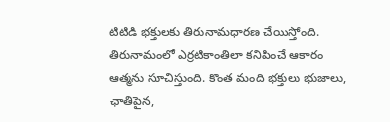టిటిడి భక్తులకు తిరునామధారణ చేయిస్తోంది.
తిరునామంలో ఎర్రటికాంతిలా కనిపించే ఆకారం ఆత్మను సూచిస్తుంది. కొంత మంది భక్తులు భుజాలు, ఛాతిపైన,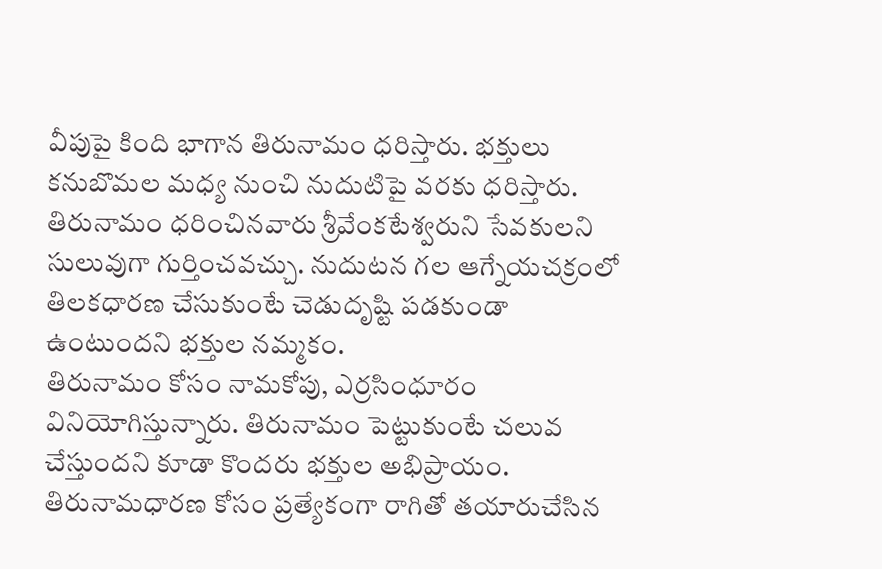వీపుపై కింది భాగాన తిరునామం ధరిస్తారు. భక్తులు కనుబొమల మధ్య నుంచి నుదుటిపై వరకు ధరిస్తారు. తిరునామం ధరించినవారు శ్రీవేంకటేశ్వరుని సేవకులని సులువుగా గుర్తించవచ్చు. నుదుటన గల ఆగ్నేయచక్రంలో తిలకధారణ చేసుకుంటే చెడుదృష్టి పడకుండా ఉంటుందని భక్తుల నమ్మకం.
తిరునామం కోసం నామకోపు, ఎర్రసింధూరం వినియోగిస్తున్నారు. తిరునామం పెట్టుకుంటే చలువ చేస్తుందని కూడా కొందరు భక్తుల అభిప్రాయం. తిరునామధారణ కోసం ప్రత్యేకంగా రాగితో తయారుచేసిన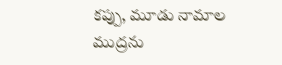కప్పు, మూడు నామాల ముద్రను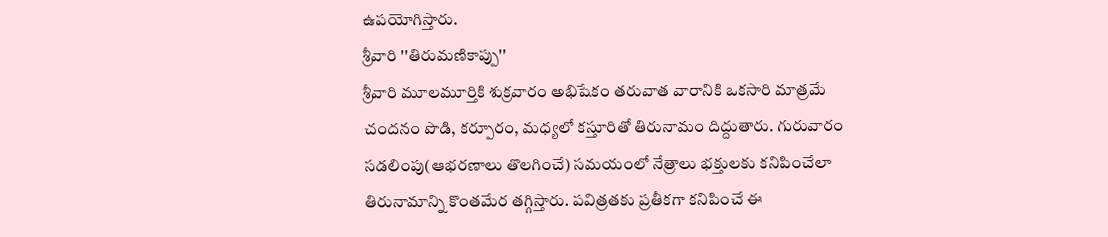ఉపయోగిస్తారు.
శ్రీవారి ''తిరుమణికాప్పు''
శ్రీవారి మూలమూర్తికి శుక్రవారం అభిషేకం తరువాత వారానికి ఒకసారి మాత్రమే చందనం పొడి, కర్పూరం, మధ్యలో కస్తూరితో తిరునామం దిద్దుతారు. గురువారం సడలింపు(ఆభరణాలు తొలగించే) సమయంలో నేత్రాలు భక్తులకు కనిపించేలా తిరునామాన్ని కొంతమేర తగ్గిస్తారు. పవిత్రతకు ప్రతీకగా కనిపించే ఈ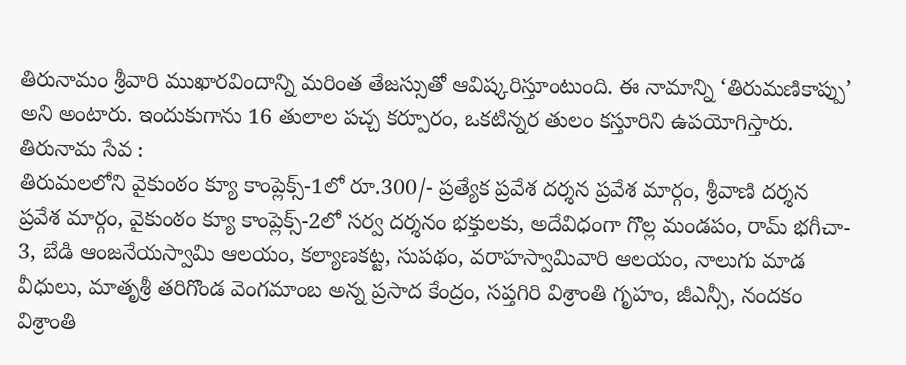తిరునామం శ్రీవారి ముఖారవిందాన్ని మరింత తేజస్సుతో ఆవిష్కరిస్తూంటుంది. ఈ నామాన్ని ‘తిరుమణికాప్పు’ అని అంటారు. ఇందుకుగాను 16 తులాల పచ్చ కర్పూరం, ఒకటిన్నర తులం కస్తూరిని ఉపయోగిస్తారు.
తిరునామ సేవ :
తిరుమలలోని వైకుంఠం క్యూ కాంప్లెక్స్-1లో రూ.300/- ప్రత్యేక ప్రవేశ దర్శన ప్రవేశ మార్గం, శ్రీవాణి దర్శన ప్రవేశ మార్గం, వైకుంఠం క్యూ కాంప్లెక్స్-2లో సర్వ దర్శనం భక్తులకు, అదేవిధంగా గొల్ల మండపం, రామ్ భగీచా- 3, బేడి ఆంజనేయస్వామి ఆలయం, కల్యాణకట్ట, సుపథం, వరాహస్వామివారి ఆలయం, నాలుగు మాడ వీధులు, మాతృశ్రీ తరిగొండ వెంగమాంబ అన్న ప్రసాద కేంద్రం, సప్తగిరి విశ్రాంతి గృహం, జీఎన్సీ, నందకం విశ్రాంతి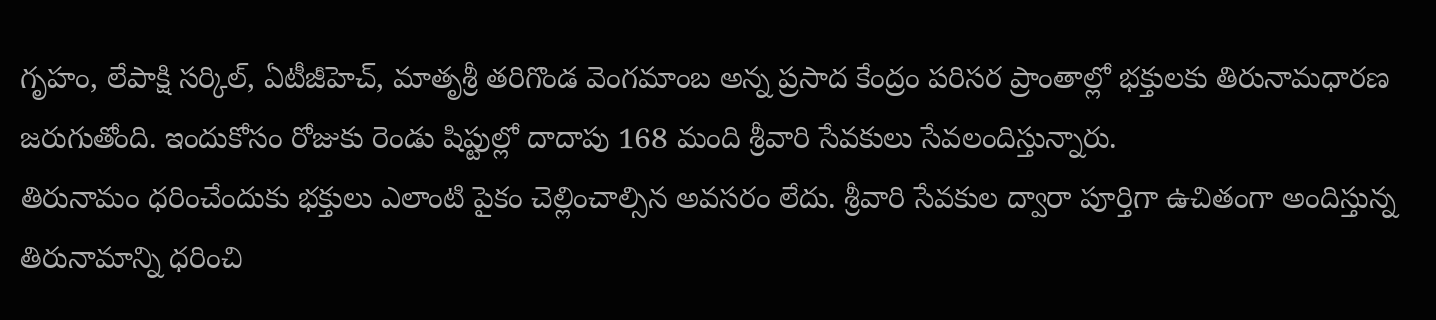గృహం, లేపాక్షి సర్కిల్, ఏటీజీహెచ్, మాతృశ్రీ తరిగొండ వెంగమాంబ అన్న ప్రసాద కేంద్రం పరిసర ప్రాంతాల్లో భక్తులకు తిరునామధారణ జరుగుతోంది. ఇందుకోసం రోజుకు రెండు షిప్టుల్లో దాదాపు 168 మంది శ్రీవారి సేవకులు సేవలందిస్తున్నారు.
తిరునామం ధరించేందుకు భక్తులు ఎలాంటి పైకం చెల్లించాల్సిన అవసరం లేదు. శ్రీవారి సేవకుల ద్వారా పూర్తిగా ఉచితంగా అందిస్తున్న తిరునామాన్ని ధరించి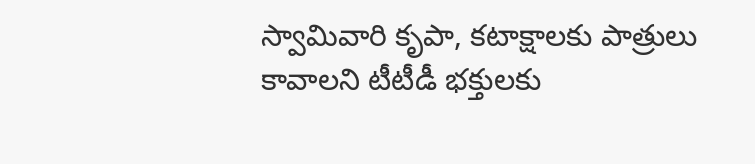స్వామివారి కృపా, కటాక్షాలకు పాత్రులు కావాలని టీటీడీ భక్తులకు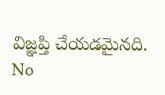విజ్ఞప్తి చేయడమైనది.
No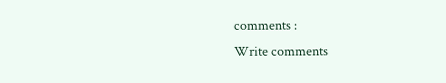comments :
Write comments